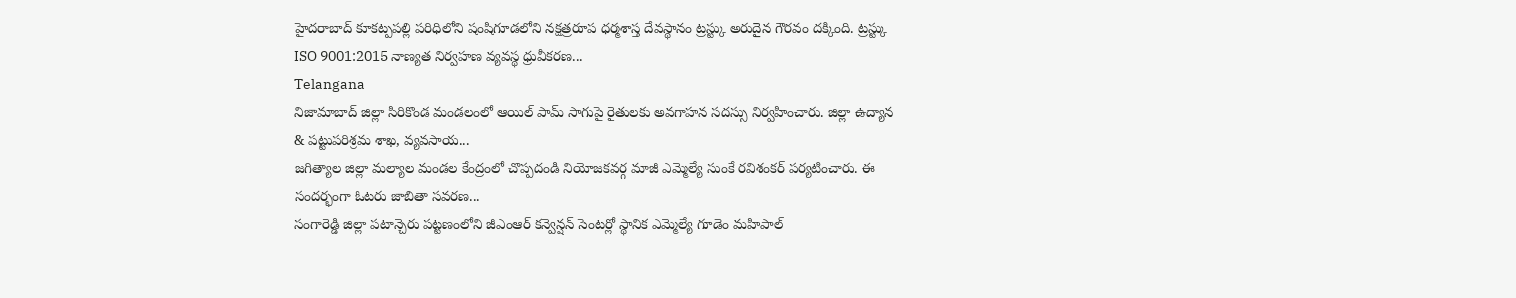హైదరాబాద్ కూకట్పపల్లి పరిధిలోని షంషిగూడలోని నక్షత్రరూప ధర్మశాస్త దేవస్థానం ట్రస్ట్కు అరుదైన గౌరవం దక్కింది. ట్రస్ట్కు ISO 9001:2015 నాణ్యత నిర్వహణ వ్యవస్థ ధ్రువీకరణ...
Telangana
నిజామాబాద్ జిల్లా సిరికొండ మండలంలో ఆయిల్ పామ్ సాగుపై రైతులకు అవగాహన సదస్సు నిర్వహించారు. జిల్లా ఉద్యాన & పట్టుపరిశ్రమ శాఖ, వ్యవసాయ...
జగిత్యాల జిల్లా మల్యాల మండల కేంద్రంలో చొప్పదండి నియోజకవర్గ మాజీ ఎమ్మెల్యే సుంకే రవిశంకర్ పర్యటించారు. ఈ సందర్భంగా ఓటరు జాబితా సవరణ...
సంగారెడ్డి జిల్లా పటాన్చెరు పట్టణంలోని జీఎంఆర్ కన్వెన్షన్ సెంటర్లో స్థానిక ఎమ్మెల్యే గూడెం మహిపాల్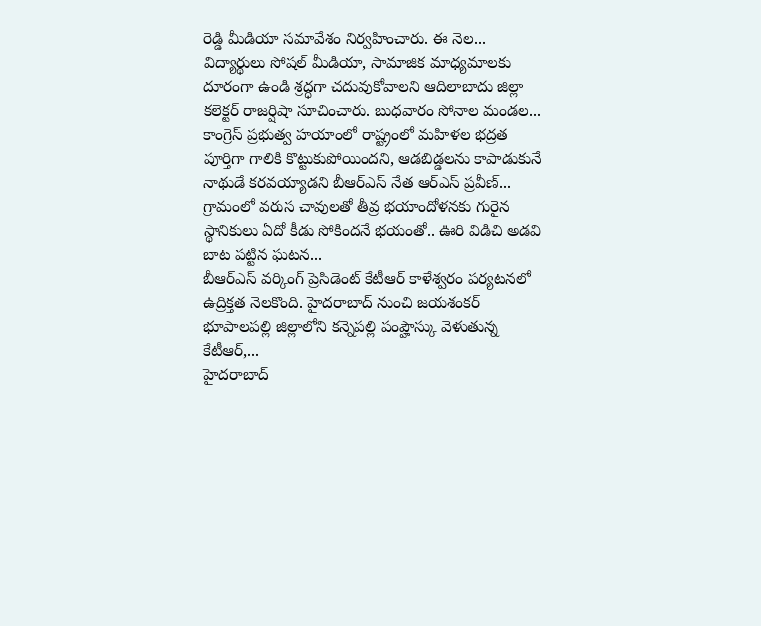రెడ్డి మీడియా సమావేశం నిర్వహించారు. ఈ నెల...
విద్యార్థులు సోషల్ మీడియా, సామాజిక మాధ్యమాలకు దూరంగా ఉండి శ్రద్ధగా చదువుకోవాలని ఆదిలాబాదు జిల్లా కలెక్టర్ రాజర్షిషా సూచించారు. బుధవారం సోనాల మండల...
కాంగ్రెస్ ప్రభుత్వ హయాంలో రాష్ట్రంలో మహిళల భద్రత పూర్తిగా గాలికి కొట్టుకుపోయిందని, ఆడబిడ్డలను కాపాడుకునే నాథుడే కరవయ్యాడని బీఆర్ఎస్ నేత ఆర్ఎస్ ప్రవీణ్...
గ్రామంలో వరుస చావులతో తీవ్ర భయాందోళనకు గురైన స్థానికులు ఏదో కీడు సోకిందనే భయంతో.. ఊరి విడిచి అడవి బాట పట్టిన ఘటన...
బీఆర్ఎస్ వర్కింగ్ ప్రెసిడెంట్ కేటీఆర్ కాళేశ్వరం పర్యటనలో ఉద్రిక్తత నెలకొంది. హైదరాబాద్ నుంచి జయశంకర్ భూపాలపల్లి జిల్లాలోని కన్నెపల్లి పంప్హౌస్కు వెళుతున్న కేటీఆర్,...
హైదరాబాద్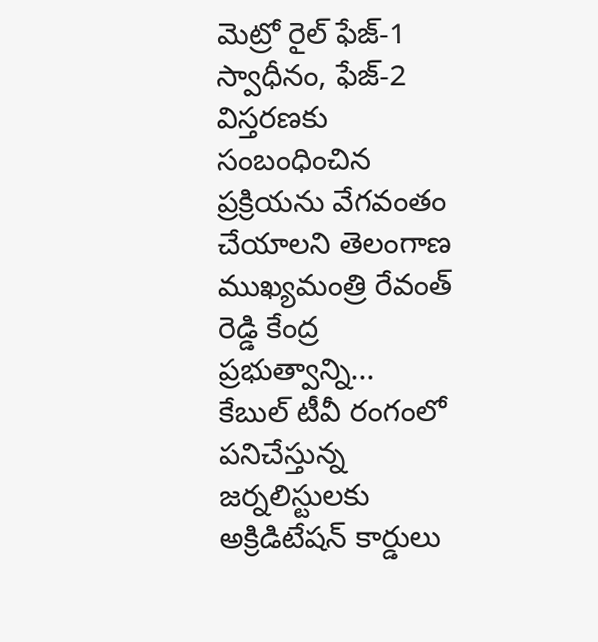మెట్రో రైల్ ఫేజ్-1 స్వాధీనం, ఫేజ్-2 విస్తరణకు సంబంధించిన ప్రక్రియను వేగవంతం చేయాలని తెలంగాణ ముఖ్యమంత్రి రేవంత్ రెడ్డి కేంద్ర ప్రభుత్వాన్ని...
కేబుల్ టీవీ రంగంలో పనిచేస్తున్న జర్నలిస్టులకు అక్రిడిటేషన్ కార్డులు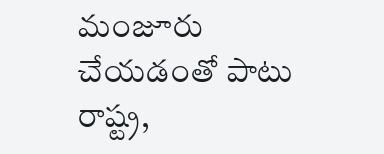మంజూరు చేయడంతో పాటు రాష్ట్ర,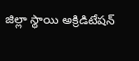జిల్లా స్థాయి అక్రిడిటేషన్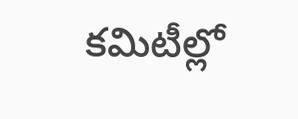కమిటీల్లో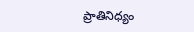ప్రాతినిధ్యం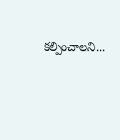కల్పించాలని...